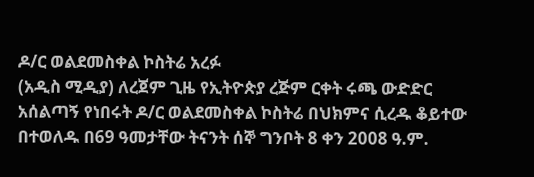ዶ/ር ወልደመስቀል ኮስትሬ አረፉ
(አዲስ ሚዲያ) ለረጀም ጊዜ የኢትዮጵያ ረጅም ርቀት ሩጫ ውድድር አሰልጣኝ የነበሩት ዶ/ር ወልደመስቀል ኮስትሬ በህክምና ሲረዱ ቆይተው በተወለዱ በ69 ዓመታቸው ትናንት ሰኞ ግንቦት 8 ቀን 2008 ዓ.ም.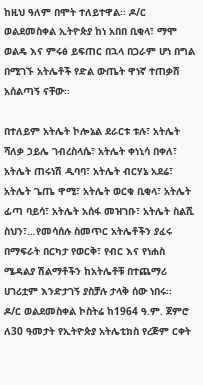ከዚህ ዓለም በሞት ተለይተዋል፡፡ ዶ/ር ወልደመስቀል ኢትዮጵያ ከነ አበበ ቢቂላ፣ ማሞ ወልዴ እና ምሩፅ ይፍጠር በኋላ በጋራም ሆነ በግል በሚገኙ አትሌቶች የድል ውጤት ዋነኛ ተጠቃሽ አሰልጣኝ ናቸው፡፡

በተለይም አትሌት ኮሎኔል ደራርቱ ቱሉ፣ አትሌት ሻለቃ ኃይሌ ገብረስላሴ፣ አትሌት ቀነኒሳ በቀለ፣ አትሌት ጠሩነሽ ዲባባ፣ አትሌት ብርሃኔ አደሬ፣ አትሌት ጌጤ ዋሚ፣ አትሌት ወርቁ ቢቂላ፣ አትሌት ፊጣ ባይሳ፣ አትሌት አሰፋ መዝገቡ፣ አትሌት ስልሺ ስህን፣…የመሳሰሉ ስመጥር አትሌቶችን ያፈሩ በማፍራት በርካታ የወርቅ፣ የብር እና የነሐስ ሜዳልያ ሽልማቶችን ከአትሌቶቹ በተጨማሪ ሀገሪቷም እንድታገኝ ያስቻሉ ታላቅ ሰው ነበሩ፡፡
ዶ/ር ወልደመስቀል ኮስትሬ ከ1964 ዓ.ም. ጀምሮ ለ30 ዓመታት የኢትዮጵያ አትሌቲክስ የረጅም ርቀት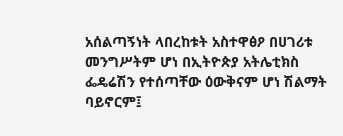አሰልጣኝነት ላበረከቱት አስተዋፅዖ በሀገሪቱ መንግሥትም ሆነ በኢትዮጵያ አትሌቲክስ ፌዴሬሽን የተሰጣቸው ዕውቅናም ሆነ ሽልማት ባይኖርም፤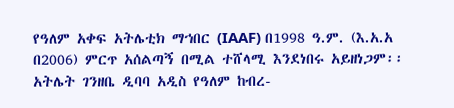የዓለም አቀፍ አትሌቲክ ማኀበር (IAAF) በ1998 ዓ.ም. (እ.አ.አ በ2006) ምርጥ አሰልጣኝ በሚል ተሸላሚ እንደነበሩ አይዘነጋም፡፡
አትሌት ገንዘቤ ዲባባ አዲስ የዓለም ከብረ-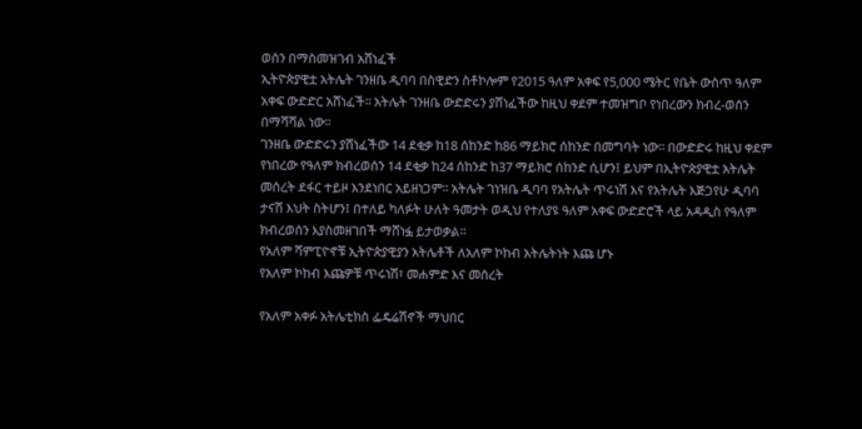ወሰን በማስመዝገብ አሸነፈች
ኢትዮጵያዊቷ አትሌት ገንዘቤ ዲባባ በስዊድን ስቶኮሎም የ2015 ዓለም አቀፍ የ5,000 ሜትር የቤት ውስጥ ዓለም አቀፍ ውድድር አሸነፈች፡፡ አትሌት ገንዘቤ ውድድሩን ያሸነፈችው ከዚህ ቀደም ተመዝግቦ የነበረውን ክብረ-ወሰን በማሻሻል ነው፡፡
ገንዘቤ ውድድሩን ያሸነፈችው 14 ደቂቃ ከ18 ሰከንድ ከ86 ማይክሮ ሰከንድ በመግባት ነው፡፡ በውድድሩ ከዚህ ቀደም የነበረው የዓለም ክብረወሰን 14 ደቂቃ ከ24 ሰከንድ ከ37 ማይክሮ ሰከንድ ሲሆን፤ ይህም በኢትዮጵያዊቷ አትሌት መሰረት ደፋር ተይዞ እንደነበር አይዘነጋም፡፡ አትሌት ገነዝቤ ዲባባ የአትሌት ጥሩነሽ እና የአትሌት እጅጋየሁ ዲባባ ታናሽ እህት ስትሆን፤ በተለይ ካለፉት ሁለት ዓመታት ወዲህ የተለያዩ ዓለም አቀፍ ውድድሮች ላይ አዳዲስ የዓለም ክብረወሰን እያስመዘገበች ማሸነፏ ይታወቃል፡፡
የአለም ሻምፒዮኖቹ ኢትዮጵያዊያን አትሌቶች ለአለም ኮከብ አትሌትነት እጩ ሆኑ
የአለም ኮከብ እጩዎቹ ጥሩነሽ፣ መሐምድ እና መሰረት

የአለም አቀፉ አትሌቲክስ ፌዴሬሽኖች ማህበር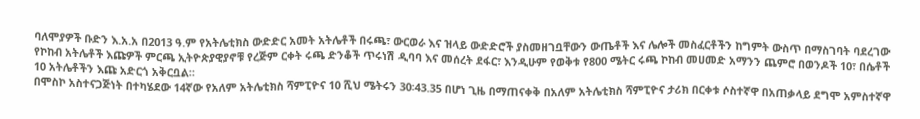ባለሞያዎች ቡድን እ.አ.አ በ2013 ዓ.ም የአትሌቲክስ ውድድር አመት አትሌቶች በሩጫ፣ ውርወራ እና ዝላይ ውድድሮች ያስመዘገቧቸውን ውጤቶች እና ሌሎች መስፈርቶችን ከግምት ውስጥ በማስገባት ባደረገው የኮከብ አትሌቶች እጩዎች ምርጫ ኢትዮጵያዊያኖቹ የረጅም ርቀት ሩጫ ድንቆች ጥሩነሽ ዲባባ እና መሰረት ደፋር፣ እንዲሁም የወቅቱ የ800 ሜትር ሩጫ ኮከብ መሀመድ አማንን ጨምሮ በወንዶች 10፣ በሴቶች 10 አትሌቶችን እጩ አድርጎ አቅርቧል።
በሞስኮ አስተናጋጅነት በተካሄደው 14ኛው የአለም አትሌቲክስ ሻምፒዮና 10 ሺህ ሜትሩን 30፡43.35 በሆነ ጊዜ በማጠናቀቅ በአለም አትሌቲክስ ሻምፒዮና ታሪክ በርቀቱ ሶስተኛዋ በአጠቃላይ ደግሞ አምስተኛዋ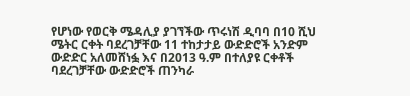የሆነው የወርቅ ሜዳሊያ ያገኘችው ጥሩነሽ ዲባባ በ10 ሺህ ሜትር ርቀት ባደረገቻቸው 11 ተከታታይ ውድድሮች አንድም ውድድር አለመሸነፏ እና በ2013 ዓ.ም በተለያዩ ርቀቶች ባደረገቻቸው ውድድሮች ጠንካራ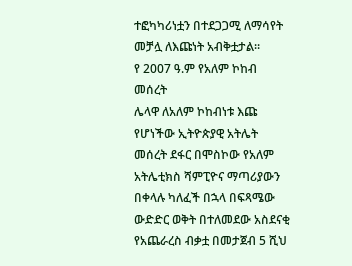ተፎካካሪነቷን በተደጋጋሚ ለማሳየት መቻሏ ለእጩነት አብቅቷታል።
የ 2007 ዓ.ም የአለም ኮከብ መሰረት
ሌላዋ ለአለም ኮከብነቱ እጩ የሆነችው ኢትዮጵያዊ አትሌት መሰረት ደፋር በሞስኮው የአለም አትሌቲክስ ሻምፒዮና ማጣሪያውን በቀላሉ ካለፈች በኋላ በፍጻሜው ውድድር ወቅት በተለመደው አስደናቂ የአጨራረስ ብቃቷ በመታጀብ 5 ሺህ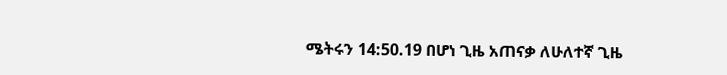ሜትሩን 14:50.19 በሆነ ጊዜ አጠናቃ ለሁለተኛ ጊዜ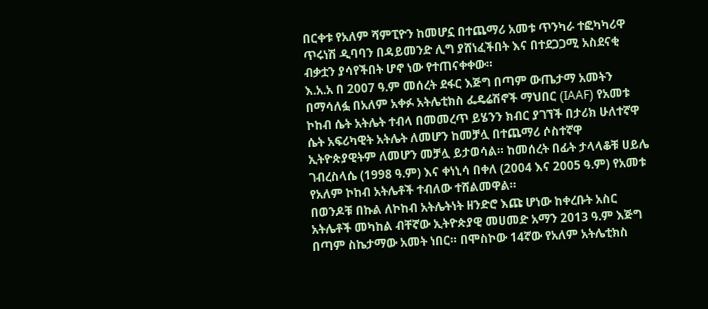በርቀቱ የአለም ሻምፒዮን ከመሆኗ በተጨማሪ አመቱ ጥንካራ ተፎካካሪዋ ጥሩነሽ ዲባባን በዳይመንድ ሊግ ያሸነፈችበት እና በተደጋጋሚ አስደናቂ ብቃቷን ያሳየችበት ሆኖ ነው የተጠናቀቀው።
እ.አ.አ በ 2007 ዓ.ም መሰረት ደፋር እጅግ በጣም ውጤታማ አመትን በማሳለፏ በአለም አቀፉ አትሌቲክስ ፌዴሬሽኖች ማህበር (IAAF) የአመቱ ኮከብ ሴት አትሌት ተብላ በመመረጥ ይሄንን ክብር ያገኘች በታሪክ ሁለተኛዋ ሴት አፍሪካዊት አትሌት ለመሆን ከመቻሏ በተጨማሪ ሶስተኛዋ ኢትዮጵያዊትም ለመሆን መቻሏ ይታወሳል። ከመሰረት በፊት ታላላቆቹ ሀይሌ ገብረስላሴ (1998 ዓ.ም) እና ቀነኒሳ በቀለ (2004 እና 2005 ዓ.ም) የአመቱ የአለም ኮከብ አትሌቶች ተብለው ተሸልመዋል።
በወንዶቹ በኩል ለኮከብ አትሌትነት ዘንድሮ እጩ ሆነው ከቀረቡት አስር አትሌቶች መካከል ብቸኛው ኢትዮጵያዊ መሀመድ አማን 2013 ዓ.ም እጅግ በጣም ስኬታማው አመት ነበር። በሞስኮው 14ኛው የአለም አትሌቲክስ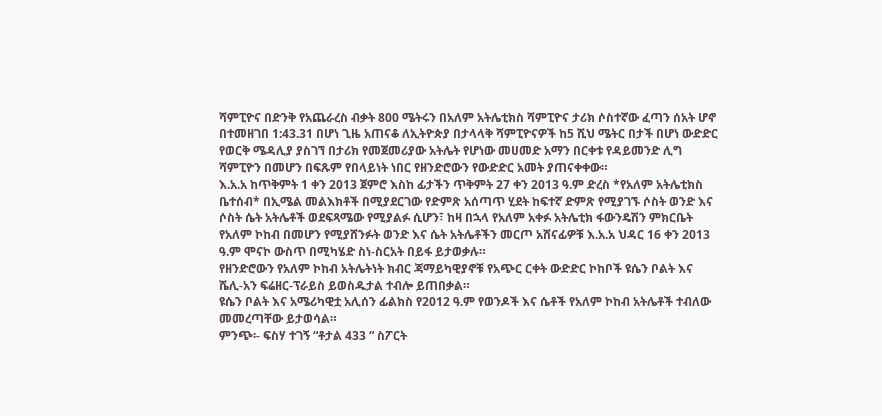ሻምፒዮና በድንቅ የአጨራረስ ብቃት 800 ሜትሩን በአለም አትሌቲክስ ሻምፒዮና ታሪክ ሶስተኛው ፈጣን ሰአት ሆኖ በተመዘገበ 1:43.31 በሆነ ጊዜ አጠናቆ ለኢትዮጵያ በታላላቅ ሻምፒዮናዎች ከ5 ሺህ ሜትር በታች በሆነ ውድድር የወርቅ ሜዳሊያ ያስገኘ በታሪክ የመጀመሪያው አትሌት የሆነው መሀመድ አማን በርቀቱ የዳይመንድ ሊግ ሻምፒዮን በመሆን በፍጹም የበላይነት ነበር የዘንድሮውን የውድድር አመት ያጠናቀቀው።
እ.አ.አ ከጥቅምት 1 ቀን 2013 ጀምሮ እስከ ፊታችን ጥቅምት 27 ቀን 2013 ዓ.ም ድረስ *የአለም አትሌቲክስ ቤተሰብ* በኢሜል መልእክቶች በሚያደርገው የድምጽ አሰጣጥ ሂደት ከፍተኛ ድምጽ የሚያገኙ ሶስት ወንድ እና ሶስት ሴት አትሌቶች ወደፍጻሜው የሚያልፉ ሲሆን፣ ከዛ በኋላ የአለም አቀፉ አትሌቲክ ፋውንዴሽን ምክርቤት የአለም ኮከብ በመሆን የሚያሸንፉት ወንድ እና ሴት አትሌቶችን መርጦ አሸናፊዎቹ እ.አ.አ ህዳር 16 ቀን 2013 ዓ.ም ሞናኮ ውስጥ በሚካሄድ ስነ-ስርአት በይፋ ይታወቃሉ።
የዘንድሮውን የአለም ኮከብ አትሌትነት ክብር ጃማይካዊያኖቹ የአጭር ርቀት ውድድር ኮከቦች ዩሴን ቦልት እና ሼሊ-አን ፍሬዘር-ፕራይስ ይወስዱታል ተብሎ ይጠበቃል።
ዩሴን ቦልት እና አሜሪካዊቷ አሊሰን ፊልክስ የ2012 ዓ.ም የወንዶች እና ሴቶች የአለም ኮከብ አትሌቶች ተብለው መመረጣቸው ይታወሳል።
ምንጭ፡- ፍስሃ ተገኝ “ቶታል 433 “ ስፖርት